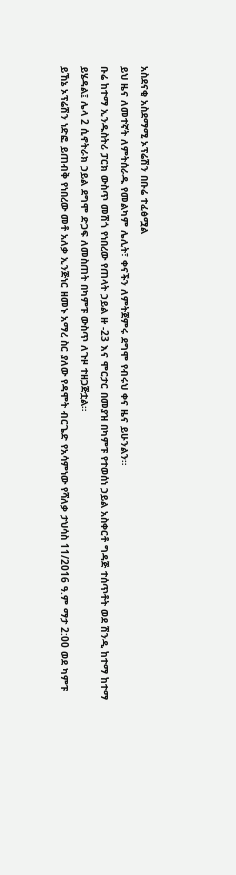አስደናቂ አስደማሚ ኦፕሬሽን በቡሬ ተፈፅሟል
ይህ ዜና ለመተኛት ለምትሰራዱ የመልካም ሌሊት፣ ቀናችን ለምትጀምሩ ደግሞ የብሩህ ቀና ዜና ይሁንልን።
ቡሬ ከተማ ኢንዱስትሪ ፓርክ ውስጥ መሽጎ የነበረው የጠላት ኃይል ዙ -23 እና ሞርታር በመያዝ በካምፑ የተወሰነ ኃይል አስቀርቶ ግዳጅ ተሰጥቶት ወደ ሽንዲ ከተማ ከተማ ይሄዳል፤ ሌላ 2 ሲኖትራክ ኃይል ደግሞ ድጋፍ ለመስጠት በካምፑ ውስጥ ለጉዞ ተዘጋጅቷል።
ይኸኔ ኦፕሬሽን ነድፎ ይጠብቅ የነበረው መቶ አለቃ ኢንጅነር ዘመኑ አማረ ስር ያለው የዳሞት ብርጌድ የአሳምነው የሻለቃ ታህሳስ 11/2016 ዓ.ም ማታ 2:00 ወደ ካምፑ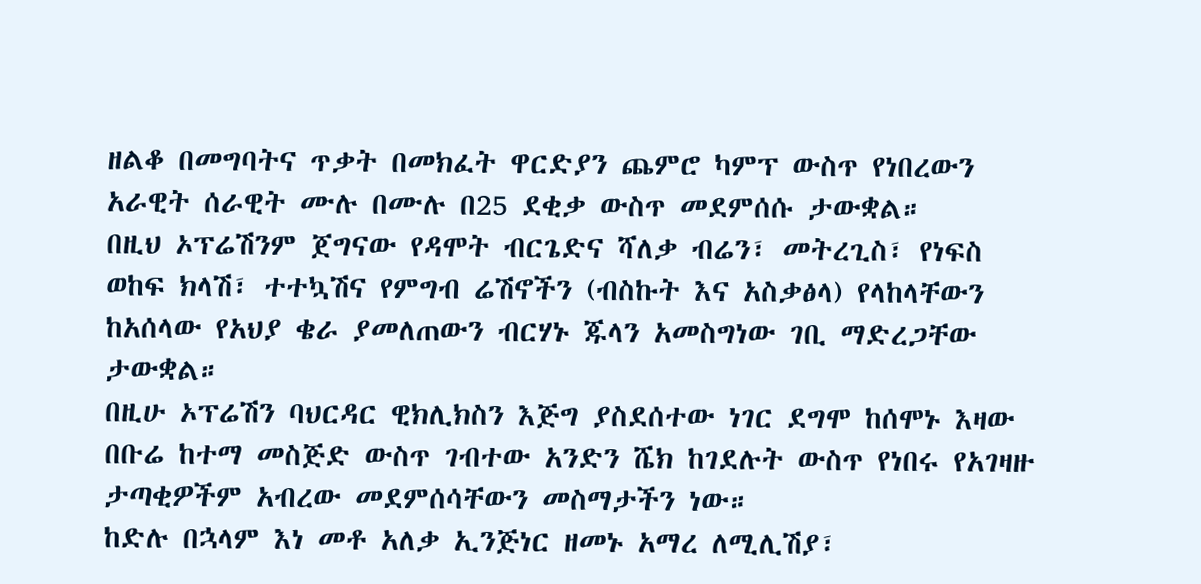ዘልቆ በመግባትና ጥቃት በመክፈት ዋርድያን ጨምሮ ካምፕ ውስጥ የነበረውን አራዊት ሰራዊት ሙሉ በሙሉ በ25 ደቂቃ ውስጥ መደምሰሱ ታውቋል።
በዚህ ኦፕሬሽንም ጀግናው የዳሞት ብርጌድና ሻለቃ ብሬን፣ መትረጊስ፣ የነፍስ ወከፍ ክላሽ፣ ተተኳሽና የምግብ ሬሽኖችን (ብስኩት እና አስቃፅላ) የላከላቸውን ከአሰላው የአህያ ቄራ ያመለጠውን ብርሃኑ ጁላን አመስግነው ገቢ ማድረጋቸው ታውቋል።
በዚሁ ኦፕሬሽን ባህርዳር ዊክሊክስን እጅግ ያስደሰተው ነገር ደግሞ ከሰሞኑ እዛው በቡሬ ከተማ መስጅድ ውስጥ ገብተው አንድን ሼክ ከገደሉት ውስጥ የነበሩ የአገዛዙ ታጣቂዎችም አብረው መደምሰሳቸውን መስማታችን ነው።
ከድሉ በኋላም እነ መቶ አለቃ ኢንጅነር ዘመኑ አማረ ለሚሊሽያ፣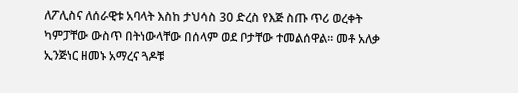ለፖሊስና ለሰራዊቱ አባላት እስከ ታህሳስ 30 ድረስ የእጅ ስጡ ጥሪ ወረቀት ካምፓቸው ውስጥ በትነውላቸው በሰላም ወደ ቦታቸው ተመልሰዋል። መቶ አለቃ ኢንጅነር ዘመኑ አማረና ጓዶቹ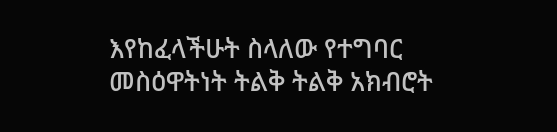እየከፈላችሁት ስላለው የተግባር መስዕዋትነት ትልቅ ትልቅ አክብሮት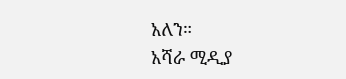አለን።
አሻራ ሚዲያ